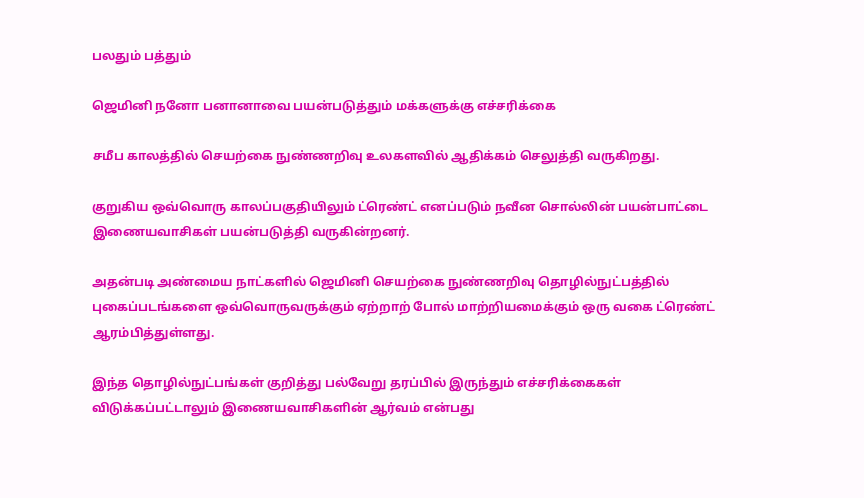பலதும் பத்தும்

ஜெமினி நனோ பனானாவை பயன்படுத்தும் மக்களுக்கு எச்சரிக்கை

சமீப காலத்தில் செயற்கை நுண்ணறிவு உலகளவில் ஆதிக்கம் செலுத்தி வருகிறது.

குறுகிய ஒவ்வொரு காலப்பகுதியிலும் ட்ரெண்ட் எனப்படும் நவீன சொல்லின் பயன்பாட்டை இணையவாசிகள் பயன்படுத்தி வருகின்றனர்.

அதன்படி அண்மைய நாட்களில் ஜெமினி செயற்கை நுண்ணறிவு தொழில்நுட்பத்தில் புகைப்படங்களை ஒவ்வொருவருக்கும் ஏற்றாற் போல் மாற்றியமைக்கும் ஒரு வகை ட்ரெண்ட் ஆரம்பித்துள்ளது.

இந்த தொழில்நுட்பங்கள் குறித்து பல்வேறு தரப்பில் இருந்தும் எச்சரிக்கைகள் விடுக்கப்பட்டாலும் இணையவாசிகளின் ஆர்வம் என்பது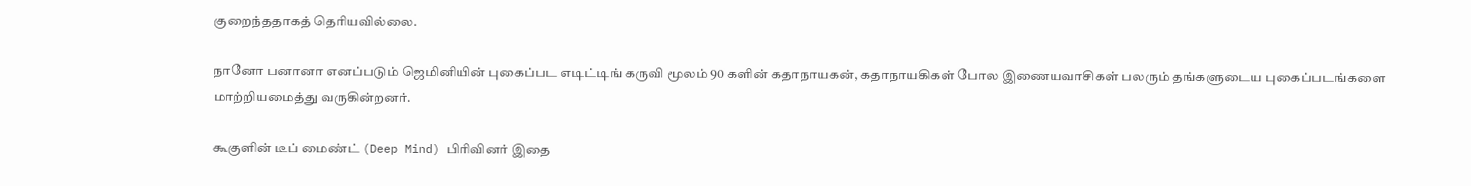குறைந்ததாகத் தெரியவில்லை.

நானோ பனானா எனப்படும் ஜெமினியின் புகைப்பட எடிட்டிங் கருவி மூலம் 90 களின் கதாநாயகன், கதாநாயகிகள் போல இணையவாசிகள் பலரும் தங்களுடைய புகைப்படங்களை மாற்றியமைத்து வருகின்றனர்.

கூகுளின் டீப் மைண்ட் (Deep Mind) பிரிவினர் இதை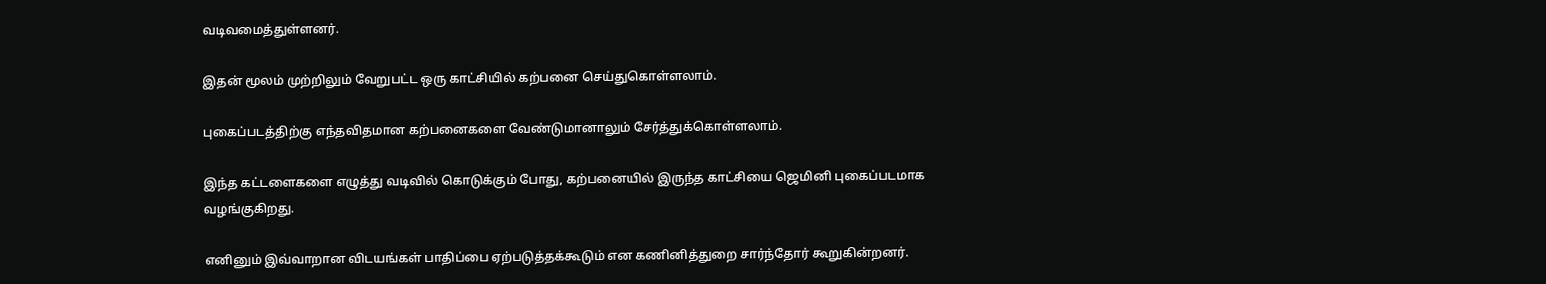வடிவமைத்துள்ளனர்.

இதன் மூலம் முற்றிலும் வேறுபட்ட ஒரு காட்சியில் கற்பனை செய்துகொள்ளலாம்.

புகைப்படத்திற்கு எந்தவிதமான கற்பனைகளை வேண்டுமானாலும் சேர்த்துக்கொள்ளலாம்.

இந்த கட்டளைகளை எழுத்து வடிவில் கொடுக்கும் போது, கற்பனையில் இருந்த காட்சியை ஜெமினி புகைப்படமாக வழங்குகிறது.

எனினும் இவ்வாறான விடயங்கள் பாதிப்பை ஏற்படுத்தக்கூடும் என கணினித்துறை சார்ந்தோர் கூறுகின்றனர்.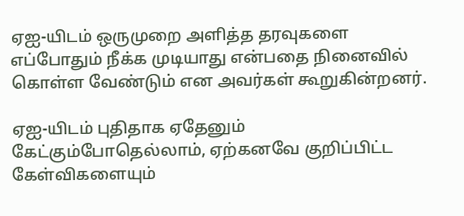ஏஐ-யிடம் ஒருமுறை அளித்த தரவுகளை எப்போதும் நீக்க முடியாது என்பதை நினைவில் கொள்ள வேண்டும் என அவர்கள் கூறுகின்றனர்.

ஏஐ-யிடம் புதிதாக ஏதேனும் கேட்கும்போதெல்லாம், ஏற்கனவே குறிப்பிட்ட கேள்விகளையும்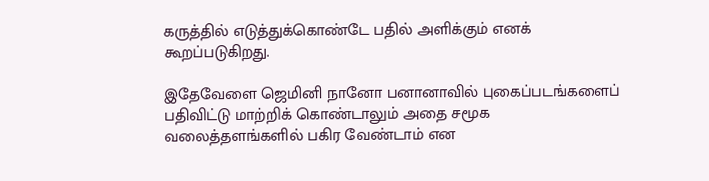கருத்தில் எடுத்துக்கொண்டே பதில் அளிக்கும் எனக் கூறப்படுகிறது.

இதேவேளை ஜெமினி நானோ பனானாவில் புகைப்படங்களைப் பதிவிட்டு மாற்றிக் கொண்டாலும் அதை சமூக வலைத்தளங்களில் பகிர வேண்டாம் என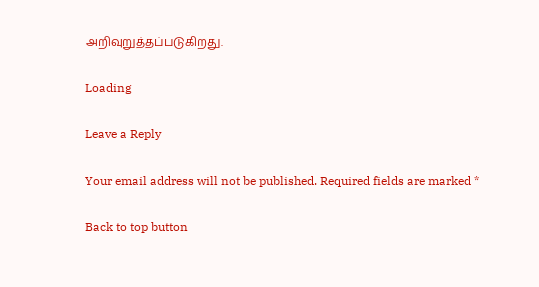அறிவுறுத்தப்படுகிறது.

Loading

Leave a Reply

Your email address will not be published. Required fields are marked *

Back to top button